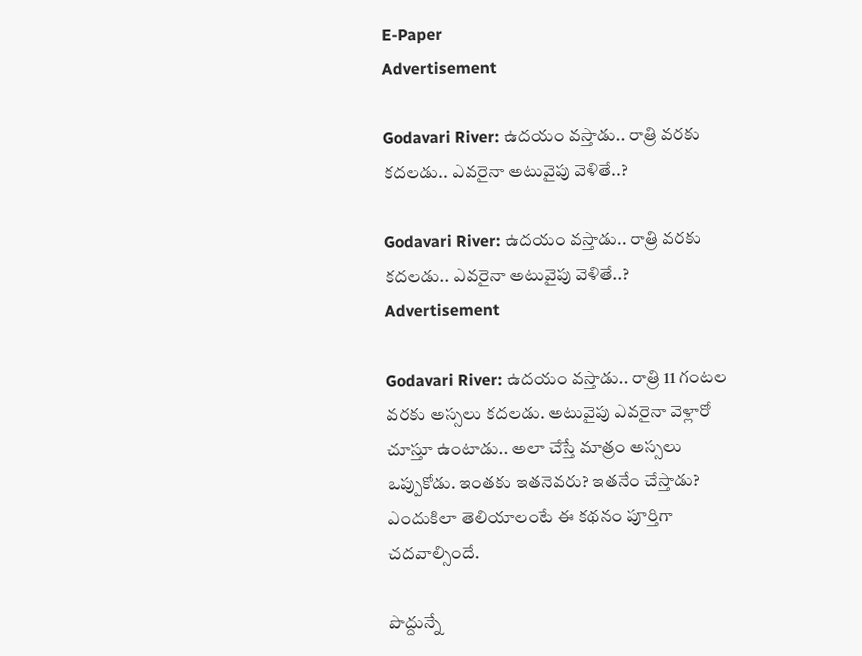E-Paper
Advertisement

Godavari River: ఉదయం వస్తాడు.. రాత్రి వరకు కదలడు.. ఎవరైనా అటువైపు వెళితే..?

Godavari River: ఉదయం వస్తాడు.. రాత్రి వరకు కదలడు.. ఎవరైనా అటువైపు వెళితే..?
Advertisement

Godavari River: ఉదయం వస్తాడు.. రాత్రి 11 గంటల వరకు అస్సలు కదలడు. అటువైపు ఎవరైనా వెళ్లారో చూస్తూ ఉంటాడు.. అలా చేస్తే మాత్రం అస్సలు ఒప్పుకోడు. ఇంతకు ఇతనెవరు? ఇతనేం చేస్తాడు? ఎందుకిలా తెలియాలంటే ఈ కథనం పూర్తిగా చదవాల్సిందే.

పొద్దున్నే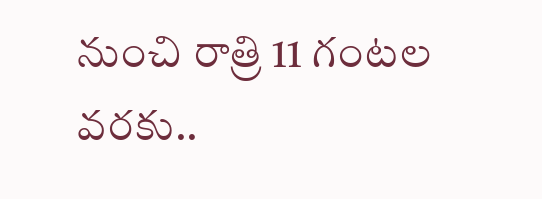నుంచి రాత్రి 11 గంటల వరకు..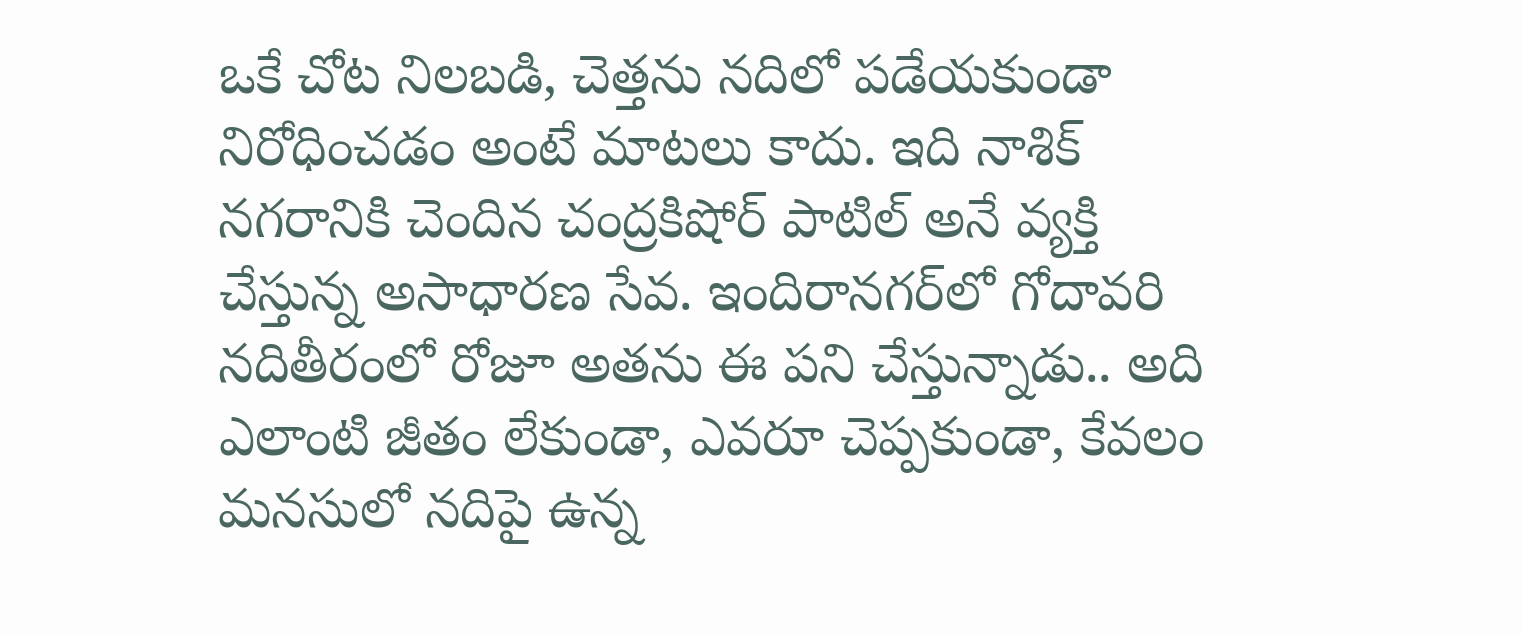ఒకే చోట నిలబడి, చెత్తను నదిలో పడేయకుండా నిరోధించడం అంటే మాటలు కాదు. ఇది నాశిక్‌ నగరానికి చెందిన చంద్రకిషోర్ పాటిల్ అనే వ్యక్తి చేస్తున్న అసాధారణ సేవ. ఇందిరానగర్‌లో గోదావరి నదితీరంలో రోజూ అతను ఈ పని చేస్తున్నాడు.. అది ఎలాంటి జీతం లేకుండా, ఎవరూ చెప్పకుండా, కేవలం మనసులో నదిపై ఉన్న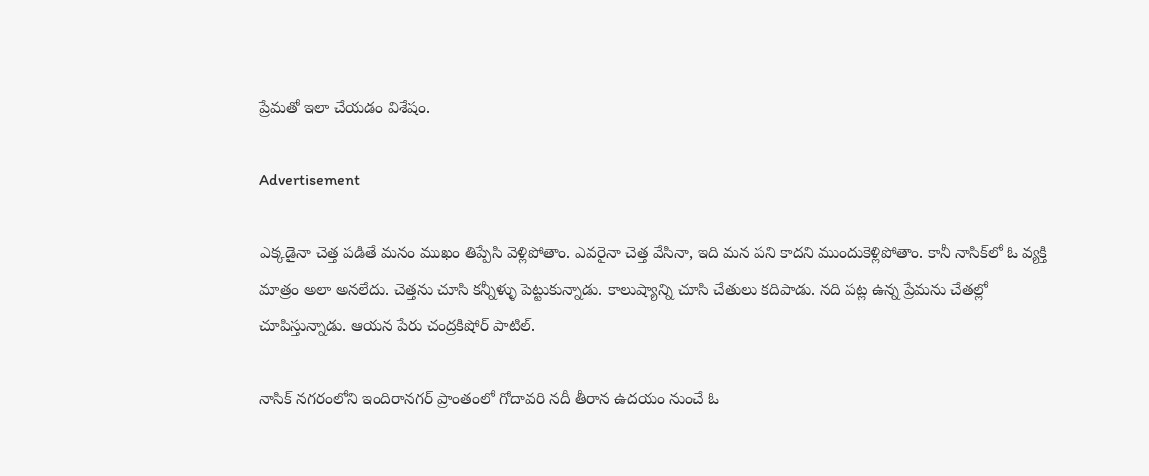ప్రేమతో ఇలా చేయడం విశేషం.

Advertisement

ఎక్కడైనా చెత్త పడితే మనం ముఖం తిప్పేసి వెళ్లిపోతాం. ఎవరైనా చెత్త వేసినా, ఇది మన పని కాదని ముందుకెళ్లిపోతాం. కానీ నాసిక్‌లో ఓ వ్యక్తి మాత్రం అలా అనలేదు. చెత్తను చూసి కన్నీళ్ళు పెట్టుకున్నాడు. కాలుష్యాన్ని చూసి చేతులు కదిపాడు. నది పట్ల ఉన్న ప్రేమను చేతల్లో చూపిస్తున్నాడు. ఆయన పేరు చంద్రకిషోర్ పాటిల్.

నాసిక్‌ నగరంలోని ఇందిరానగర్ ప్రాంతంలో గోదావరి నదీ తీరాన ఉదయం నుంచే ఓ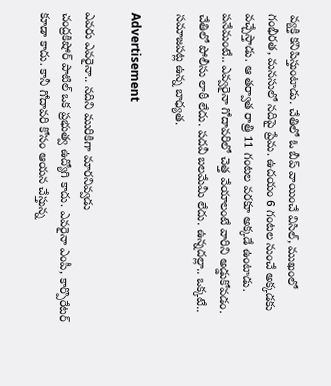వ్యక్తి కనిపిస్తుంటాడు. చేతిలో ఓ బీప్ వాయించే విసిల్, ముఖంలో గంభీరత, మనసులో నదిపై ప్రేమ. ఉదయం 6 గంటల నుంచే అక్కడకు వచ్చేస్తాడు. ఆ తర్వాత రాత్రి 11 గంటల వరకూ అక్కడే ఉంటాడు. పనేమంటే.. ఎవ్వరైనా గోదావరిలో చెత్త వేయాలంటే వారిని అడ్డుకోవడం. చేతిలో పోలీసు లాఠీ లేదు. పదవీ బలమేమీ లేదు. ఉన్నదల్లా.. ఒక్కటే.. సమాజపట్ల ఉన్న బాధ్యత.

Advertisement

ఎవరు ఎవరైనా.. నదిని మురికిగా మారనివ్వడు
చంద్రకిషోర్ పాటిల్ ఒక ప్రభుత్వ ఉద్యోగి కాదు. ఎవరైనా ఎంపీ, కార్పొరేటర్ కూడా కాదు. కానీ గోదావరి కోసం ఆయన చేస్తున్న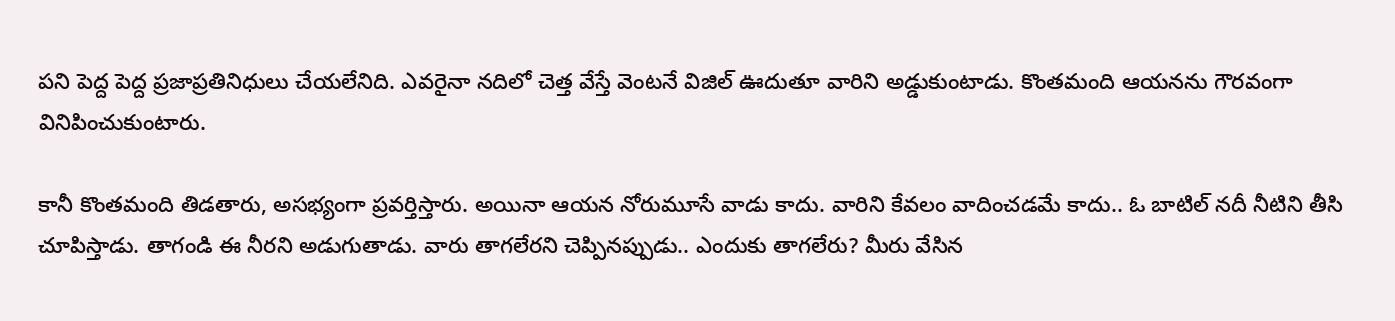పని పెద్ద పెద్ద ప్రజాప్రతినిధులు చేయలేనిది. ఎవరైనా నదిలో చెత్త వేస్తే వెంటనే విజిల్ ఊదుతూ వారిని అడ్డుకుంటాడు. కొంతమంది ఆయనను గౌరవంగా వినిపించుకుంటారు.

కానీ కొంతమంది తిడతారు, అసభ్యంగా ప్రవర్తిస్తారు. అయినా ఆయన నోరుమూసే వాడు కాదు. వారిని కేవలం వాదించడమే కాదు.. ఓ బాటిల్ నదీ నీటిని తీసి చూపిస్తాడు. తాగండి ఈ నీరని అడుగుతాడు. వారు తాగలేరని చెప్పినప్పుడు.. ఎందుకు తాగలేరు? మీరు వేసిన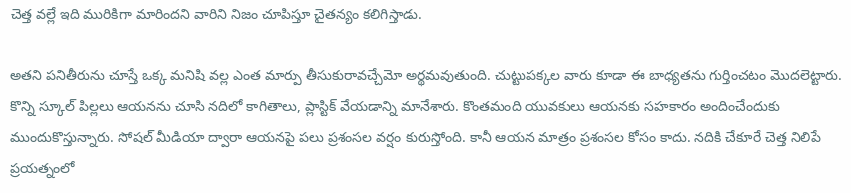చెత్త వల్లే ఇది మురికిగా మారిందని వారిని నిజం చూపిస్తూ చైతన్యం కలిగిస్తాడు.

అతని పనితీరును చూస్తే ఒక్క మనిషి వల్ల ఎంత మార్పు తీసుకురావచ్చేమో అర్థమవుతుంది. చుట్టుపక్కల వారు కూడా ఈ బాధ్యతను గుర్తించటం మొదలెట్టారు. కొన్ని స్కూల్ పిల్లలు ఆయనను చూసి నదిలో కాగితాలు, ప్లాస్టిక్ వేయడాన్ని మానేశారు. కొంతమంది యువకులు ఆయనకు సహకారం అందించేందుకు ముందుకొస్తున్నారు. సోషల్ మీడియా ద్వారా ఆయనపై పలు ప్రశంసల వర్షం కురుస్తోంది. కానీ ఆయన మాత్రం ప్రశంసల కోసం కాదు. నదికి చేకూరే చెత్త నిలిపే ప్రయత్నంలో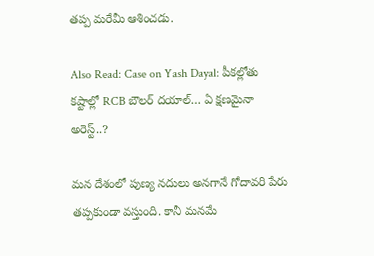తప్ప మరేమీ ఆశించడు.

Also Read: Case on Yash Dayal: పీకల్లోతు కష్టాల్లో RCB బౌలర్ దయాల్… ఏ క్షణమైనా అరెస్ట్..?

మన దేశంలో పుణ్య నదులు అనగానే గోదావరి పేరు తప్పకుండా వస్తుంది. కానీ మనమే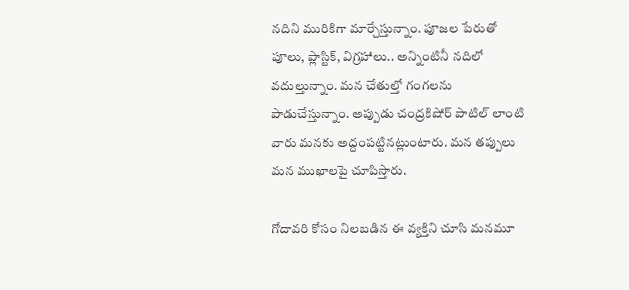నదిని మురికిగా మార్చేస్తున్నాం. పూజల పేరుతో పూలు, ప్లాస్టిక్, విగ్రహాలు.. అన్నింటినీ నదిలో వదుల్తున్నాం. మన చేతుల్తో గంగలను పాడుచేస్తున్నాం. అప్పుడు చంద్రకిషోర్ పాటిల్ లాంటి వారు మనకు అద్దంపట్టినట్లుంటారు. మన తప్పులు మన ముఖాలపై చూపిస్తారు.

గోదావరి కోసం నిలబడిన ఈ వ్యక్తిని చూసి మనమూ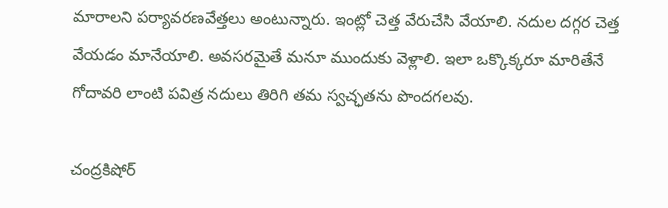మారాలని పర్యావరణవేత్తలు అంటున్నారు. ఇంట్లో చెత్త వేరుచేసి వేయాలి. నదుల దగ్గర చెత్త వేయడం మానేయాలి. అవసరమైతే మనూ ముందుకు వెళ్లాలి. ఇలా ఒక్కొక్కరూ మారితేనే గోదావరి లాంటి పవిత్ర నదులు తిరిగి తమ స్వచ్ఛతను పొందగలవు.

చంద్రకిషోర్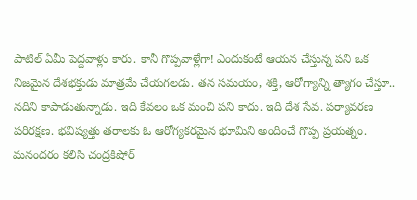పాటిల్‌ ఏమీ పెద్దవాళ్లు కారు. కానీ గొప్పవాళ్లేగా! ఎందుకంటే ఆయన చేస్తున్న పని ఒక నిజమైన దేశభక్తుడు మాత్రమే చేయగలడు. తన సమయం, శక్తి, ఆరోగ్యాన్ని త్యాగం చేస్తూ.. నదిని కాపాడుతున్నాడు. ఇది కేవలం ఒక మంచి పని కాదు. ఇది దేశ సేవ. పర్యావరణ పరిరక్షణ. భవిష్యత్తు తరాలకు ఓ ఆరోగ్యకరమైన భూమిని అందించే గొప్ప ప్రయత్నం. మనందరం కలిసి చంద్రకిషోర్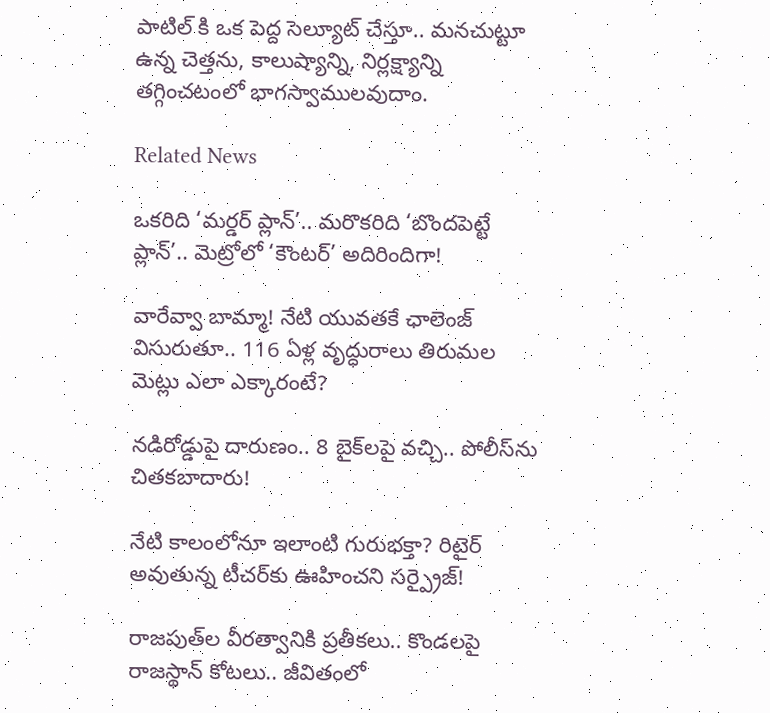పాటిల్ కి ఒక పెద్ద సెల్యూట్ చేస్తూ.. మనచుట్టూ ఉన్న చెత్తను, కాలుష్యాన్ని, నిర్లక్ష్యాన్ని తగ్గించటంలో భాగస్వాములవుదాం.

Related News

ఒకరిది ‘మర్డర్ ప్లాన్’.. మరొకరిది ‘బొందపెట్టే ప్లాన్’.. మెట్రోలో ‘కౌంటర్’ అదిరిందిగా!

వారేవ్వా బామ్మా! నేటి యువతకే ఛాలెంజ్ విసురుతూ.. 116 ఏళ్ల వృద్ధురాలు తిరుమల మెట్లు ఎలా ఎక్కారంటే?

నడిరోడ్డుపై దారుణం.. 8 బైక్‌లపై వచ్చి.. పోలీస్‌ను చితకబాదారు!

నేటి కాలంలోనూ ఇలాంటి గురుభక్తా? రిటైర్ అవుతున్న టీచర్‌కు ఊహించని సర్ప్రైజ్!

రాజపుత్‌ల వీరత్వానికి ప్రతీకలు.. కొండలపై రాజస్థాన్ కోటలు.. జీవితంలో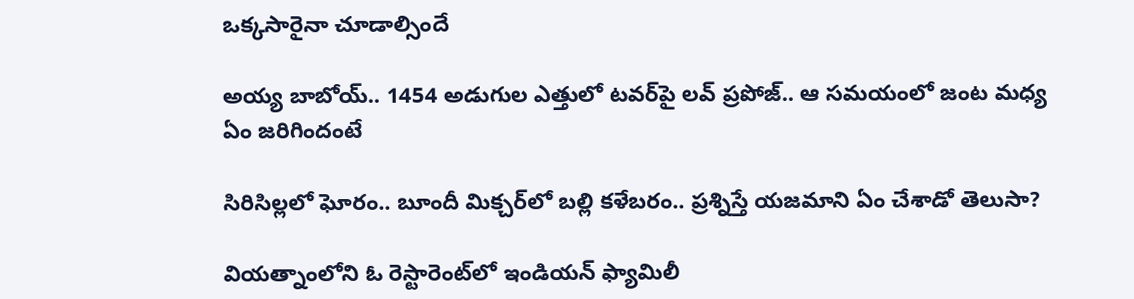ఒక్కసారైనా చూడాల్సిందే

అయ్య బాబోయ్.. 1454 అడుగుల ఎత్తులో టవర్‌పై లవ్‌ ప్రపోజ్‌.. ఆ సమయంలో జంట మధ్య ఏం జరిగిందంటే

సిరిసిల్లలో ఘోరం.. బూందీ మిక్చర్‌లో బల్లి కళేబరం.. ప్రశ్నిస్తే యజమాని ఏం చేశాడో తెలుసా?

వియత్నాంలోని ఓ రెస్టారెంట్‌లో ఇండియన్ ఫ్యామిలీ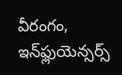వీరంగం, ఇన్‌ఫ్లుయెన్సర్స్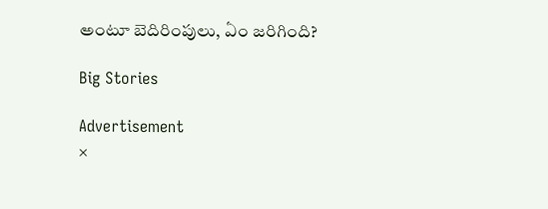అంటూ బెదిరింపులు, ఏం జరిగింది?

Big Stories

Advertisement
×